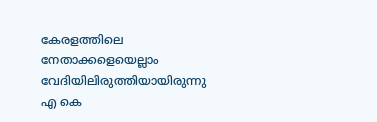കേരളത്തിലെ നേതാക്കളെയെല്ലാം വേദിയിലിരുത്തിയായിരുന്നു എ കെ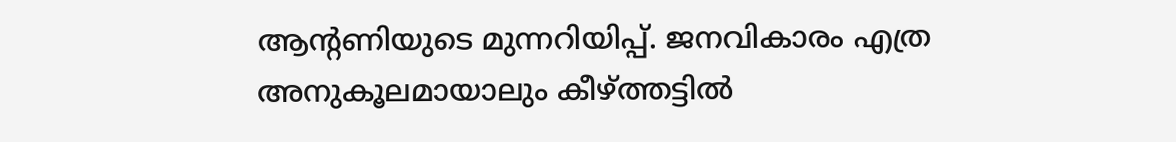ആന്‍റണിയുടെ മുന്നറിയിപ്പ്. ജനവികാരം എത്ര അനുകൂലമായാലും കീഴ്ത്തട്ടിൽ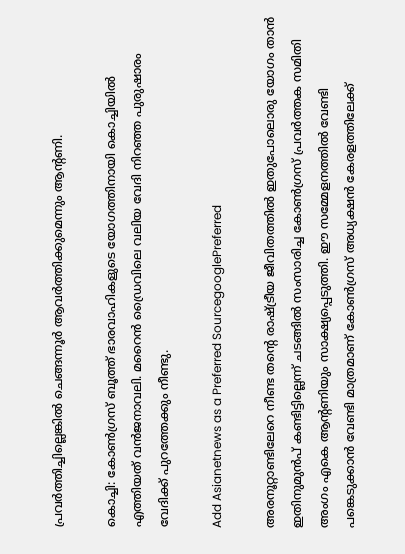പ്രവർത്തിച്ചില്ലെങ്കിൽ ചെങ്ങന്നൂർ ആവർത്തിക്കുമെന്നും ആന്‍റണി.

കൊച്ചി: കോണ്‍ഗ്രസ് ബൂത്ത് ഭാരവാഹികളുടെ യോഗത്തിനായി കൊച്ചിയില്‍ എത്തിയത് വന്‍ജനാവലി. മറൈന്‍ ഡ്രൈവിലെ വലിയ വേദി നിറഞ്ഞ പുരുഷാരം വേദിക്ക് പുറത്തേക്കും നീണ്ടു.

Add Asianetnews as a Preferred SourcegooglePreferred

അരനൂറ്റാണ്ടിലേറെ നീണ്ട തന്‍റെ രാഷ്ട്രീയ ജീവിതത്തില്‍ ഇതുപോലൊരു യോഗം താന്‍ ഇതിനുമുന്‍പ് കണ്ടിട്ടില്ലെന്ന് ചടങ്ങില്‍ സംസാരിച്ച കോണ്‍ഗ്രസ് പ്രവര്‍ത്തക സമിതി അംഗം എകെ ആന്‍റണിയും സാക്ഷ്യപ്പെടുത്തി. ഈ സമ്മേളനത്തില്‍ വേണ്ടി പങ്കെടുക്കാന്‍ വേണ്ടി മാത്രമാണ് കോണ്‍ഗ്രസ് അധ്യക്ഷന്‍ കേരളത്തിലേക്ക്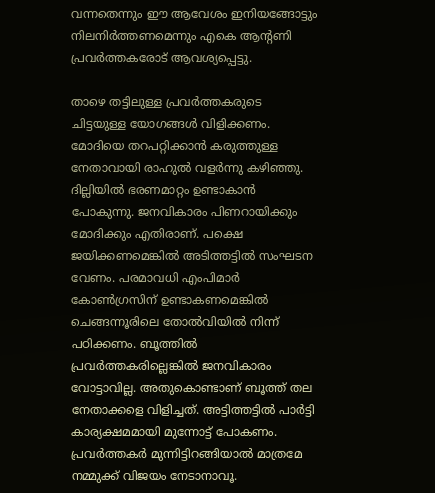വന്നതെന്നും ഈ ആവേശം ഇനിയങ്ങോട്ടും നിലനിര്‍ത്തണമെന്നും എകെ ആന്‍റണി പ്രവര്‍ത്തകരോട് ആവശ്യപ്പെട്ടു.

താഴെ തട്ടിലുള്ള പ്രവ‍ർത്തകരുടെ ചിട്ടയുള്ള യോഗങ്ങള്‍ വിളിക്കണം. മോദിയെ തറപറ്റിക്കാൻ കരുത്തുള്ള നേതാവായി രാഹുൽ വളർന്നു കഴിഞ്ഞു. ദില്ലിയിൽ ഭരണമാറ്റം ഉണ്ടാകാൻ പോകുന്നു. ജനവികാരം പിണറായിക്കും മോദിക്കും എതിരാണ്. പക്ഷെ ജയിക്കണമെങ്കിൽ അടിത്തട്ടിൽ സംഘടന വേണം. പരമാവധി എംപിമാ‍ര്‍ കോൺഗ്രസിന് ഉണ്ടാകണമെങ്കിൽ ചെങ്ങന്നൂരിലെ തോൽവിയിൽ നിന്ന് പഠിക്കണം. ബൂത്തിൽ പ്രവർത്തകരില്ലെങ്കിൽ ജനവികാരം വോട്ടാവില്ല. അതുകൊണ്ടാണ് ബൂത്ത് തല നേതാക്കളെ വിളിച്ചത്. അട്ടിത്തട്ടില്‍ പാര്‍ട്ടി കാര്യക്ഷമമായി മുന്നോട്ട് പോകണം. പ്രവര്‍ത്തകര്‍ മുന്നിട്ടിറങ്ങിയാല്‍ മാത്രമേ നമ്മുക്ക് വിജയം നേടാനാവൂ.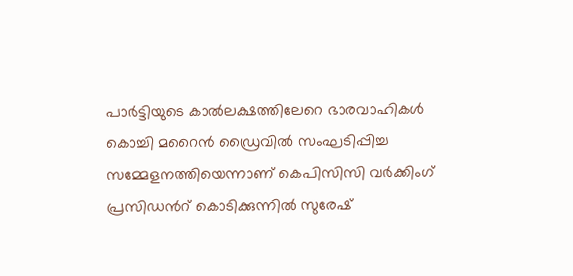പാര്‍ട്ടിയുടെ കാല്‍ലക്ഷത്തിലേറെ ഭാരവാഹികള്‍ കൊച്ചി മറൈന്‍ ഡ്രൈവില്‍ സംഘടിപ്പിച്ച സമ്മേളനത്തിയെന്നാണ് കെപിസിസി വര്‍ക്കിംഗ് പ്രസിഡന്‍റ് കൊടിക്കുന്നില്‍ സുരേഷ്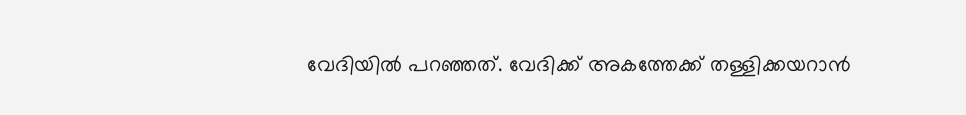വേദിയില്‍ പറഞ്ഞത്. വേദിക്ക് അകത്തേക്ക് തള്ളിക്കയറാന്‍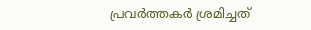പ്രവര്‍ത്തകര്‍ ശ്രമിച്ചത്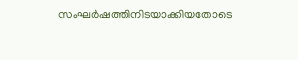സംഘര്‍ഷത്തിനിടയാക്കിയതോടെ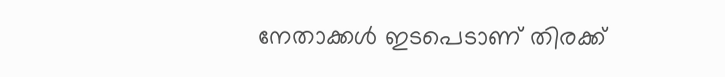നേതാക്കള്‍ ഇടപെടാണ് തിരക്ക്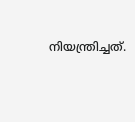നിയന്ത്രിച്ചത്.